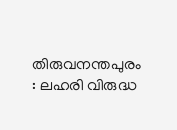തിരുവനന്തപുരം : ലഹരി വിരുദ്ധ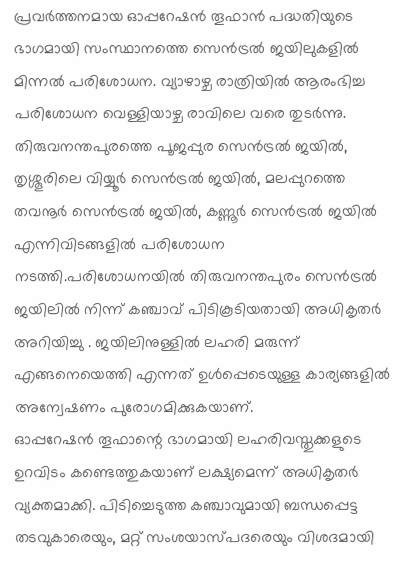പ്രവർത്തനമായ ഓപ്പറേഷൻ തൂഫാൻ പദ്ധതിയുടെ ഭാഗമായി സംസ്ഥാനത്തെ സെൻട്രൽ ജയിലുകളിൽ മിന്നൽ പരിശോധന. വ്യാഴാഴ്ച രാത്രിയിൽ ആരംഭിച്ച പരിശോധന വെള്ളിയാഴ്ച രാവിലെ വരെ തുടർന്നു.
തിരുവനന്തപുരത്തെ പൂജപ്പുര സെൻട്രൽ ജയിൽ, തൃശ്ശൂരിലെ വിയ്യൂർ സെൻട്രൽ ജയിൽ, മലപ്പുറത്തെ തവനൂർ സെൻട്രൽ ജയിൽ, കണ്ണൂർ സെൻട്രൽ ജയിൽ എന്നിവിടങ്ങളിൽ പരിശോധന നടത്തി.പരിശോധനയിൽ തിരുവനന്തപുരം സെൻട്രൽ ജയിലിൽ നിന്ന് കഞ്ചാവ് പിടികൂടിയതായി അധികൃതർ അറിയിച്ചു . ജയിലിനുള്ളിൽ ലഹരി മരുന്ന് എങ്ങനെയെത്തി എന്നത് ഉൾപ്പെടെയുള്ള കാര്യങ്ങളിൽ അന്വേഷണം പുരോഗമിക്കുകയാണ്.
ഓപ്പറേഷൻ തൂഫാന്റെ ഭാഗമായി ലഹരിവസ്തുക്കളുടെ ഉറവിടം കണ്ടെത്തുകയാണ് ലക്ഷ്യമെന്ന് അധികൃതർ വ്യക്തമാക്കി. പിടിച്ചെടുത്ത കഞ്ചാവുമായി ബന്ധപ്പെട്ട തടവുകാരെയും, മറ്റ് സംശയാസ്പദരെയും വിശദമായി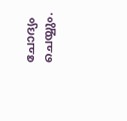ചോദ്യം ചെയ്യും.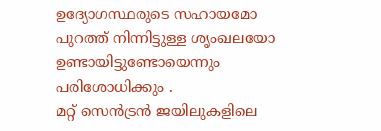ഉദ്യോഗസ്ഥരുടെ സഹായമോ പുറത്ത് നിന്നിട്ടുള്ള ശൃംഖലയോ ഉണ്ടായിട്ടുണ്ടോയെന്നും പരിശോധിക്കും .
മറ്റ് സെൻട്രൻ ജയിലുകളിലെ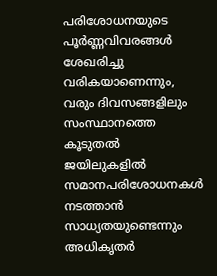പരിശോധനയുടെ പൂർണ്ണവിവരങ്ങൾ ശേഖരിച്ചു വരികയാണെന്നും, വരും ദിവസങ്ങളിലും സംസ്ഥാനത്തെ കൂടുതൽ ജയിലുകളിൽ സമാനപരിശോധനകൾ നടത്താൻ സാധ്യതയുണ്ടെന്നും അധികൃതർ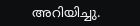അറിയിച്ചു.